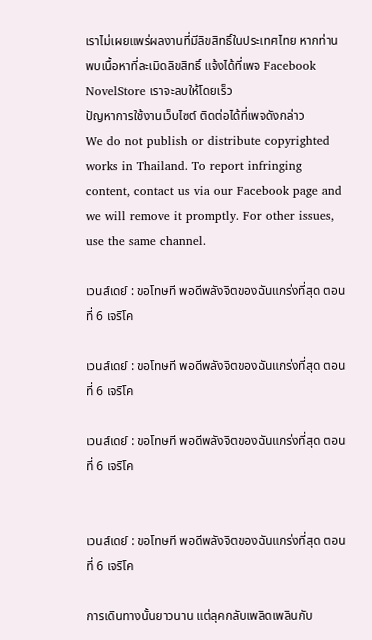เราไม่เผยแพร่ผลงานที่มีลิขสิทธิ์ในประเทศไทย หากท่านพบเนื้อหาที่ละเมิดลิขสิทธิ์ แจ้งได้ที่เพจ Facebook NovelStore เราจะลบให้โดยเร็ว
ปัญหาการใช้งานเว็บไซต์ ติดต่อได้ที่เพจดังกล่าว
We do not publish or distribute copyrighted works in Thailand. To report infringing content, contact us via our Facebook page and we will remove it promptly. For other issues, use the same channel.

เวนส์เดย์ : ขอโทษที พอดีพลังจิตของฉันแกร่งที่สุด ตอนที่ 6 เจริโค

เวนส์เดย์ : ขอโทษที พอดีพลังจิตของฉันแกร่งที่สุด ตอนที่ 6 เจริโค

เวนส์เดย์ : ขอโทษที พอดีพลังจิตของฉันแกร่งที่สุด ตอนที่ 6 เจริโค


เวนส์เดย์ : ขอโทษที พอดีพลังจิตของฉันแกร่งที่สุด ตอนที่ 6 เจริโค

การเดินทางนั้นยาวนาน แต่ลุคกลับเพลิดเพลินกับ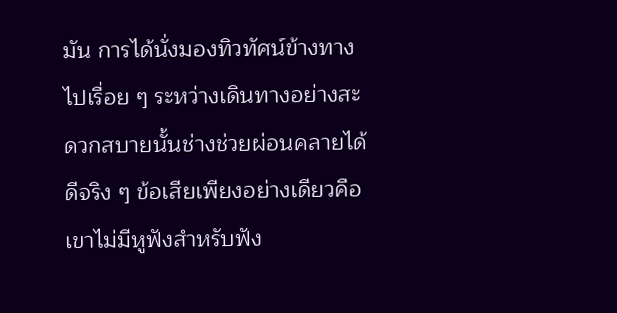มัน การได้นั่งมองทิวทัศน์ข้างทางไปเรื่อย ๆ ระหว่างเดินทางอย่างสะดวกสบายนั้นช่างช่วยผ่อนคลายได้ดีจริง ๆ ข้อเสียเพียงอย่างเดียวคือเขาไม่มีหูฟังสำหรับฟัง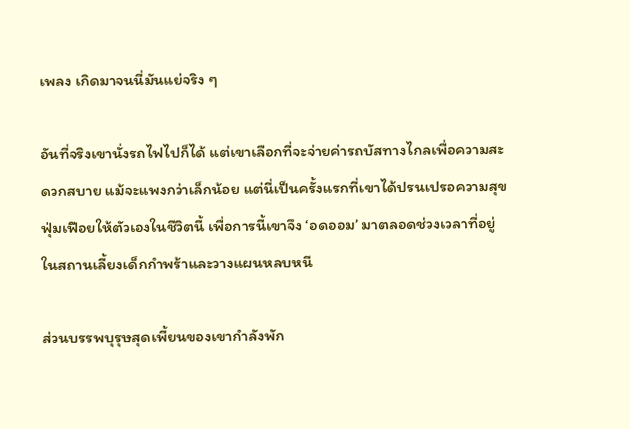เพลง เกิดมาจนนี่มันแย่จริง ๆ

อันที่จริงเขานั่งรถไฟไปก็ได้ แต่เขาเลือกที่จะจ่ายค่ารถบัสทางไกลเพื่อความสะดวกสบาย แม้จะแพงกว่าเล็กน้อย แต่นี่เป็นครั้งแรกที่เขาได้ปรนเปรอความสุขฟุ่มเฟือยให้ตัวเองในชีวิตนี้ เพื่อการนี้เขาจึง ‘อดออม’ มาตลอดช่วงเวลาที่อยู่ในสถานเลี้ยงเด็กกำพร้าและวางแผนหลบหนี

ส่วนบรรพบุรุษสุดเพี้ยนของเขากำลังพัก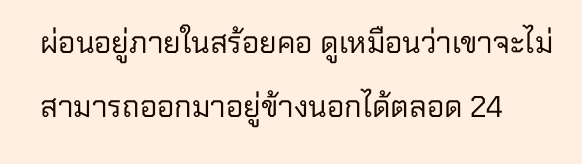ผ่อนอยู่ภายในสร้อยคอ ดูเหมือนว่าเขาจะไม่สามารถออกมาอยู่ข้างนอกได้ตลอด 24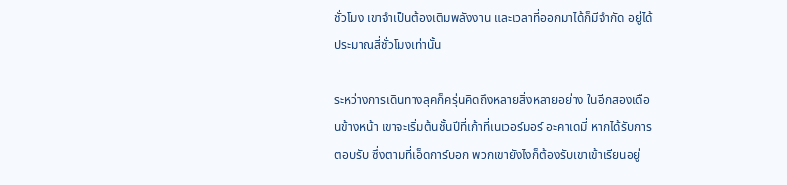ชั่วโมง เขาจำเป็นต้องเติมพลังงาน และเวลาที่ออกมาได้ก็มีจำกัด อยู่ได้ประมาณสี่ชั่วโมงเท่านั้น

ระหว่างการเดินทางลุคก็ครุ่นคิดถึงหลายสิ่งหลายอย่าง ในอีกสองเดือนข้างหน้า เขาจะเริ่มต้นชั้นปีที่เก้าที่เนเวอร์มอร์ อะคาเดมี่ หากได้รับการตอบรับ ซึ่งตามที่เอ็ดการ์บอก พวกเขายังไงก็ต้องรับเขาเข้าเรียนอยู่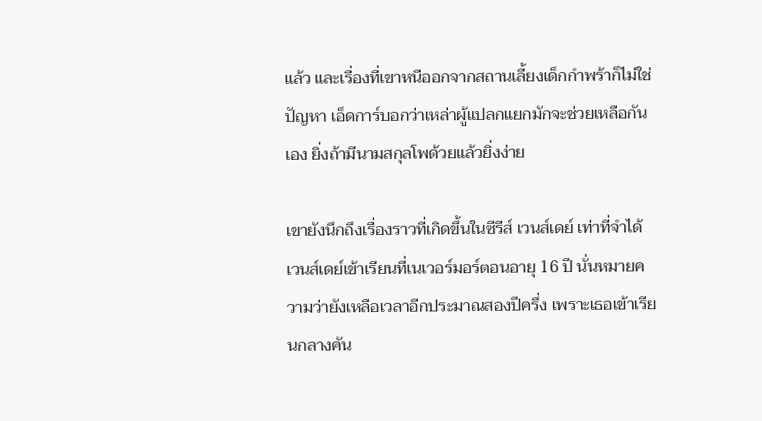แล้ว และเรื่องที่เขาหนีออกจากสถานเลี้ยงเด็กกำพร้าก็ไม่ใช่ปัญหา เอ็ดการ์บอกว่าเหล่าผู้แปลกแยกมักจะช่วยเหลือกันเอง ยิ่งถ้ามีนามสกุลโพด้วยแล้วยิ่งง่าย

เขายังนึกถึงเรื่องราวที่เกิดขึ้นในซีรีส์ เวนส์เดย์ เท่าที่จำได้ เวนส์เดย์เข้าเรียนที่เนเวอร์มอร์ตอนอายุ 16 ปี นั่นหมายความว่ายังเหลือเวลาอีกประมาณสองปีครึ่ง เพราะเธอเข้าเรียนกลางคัน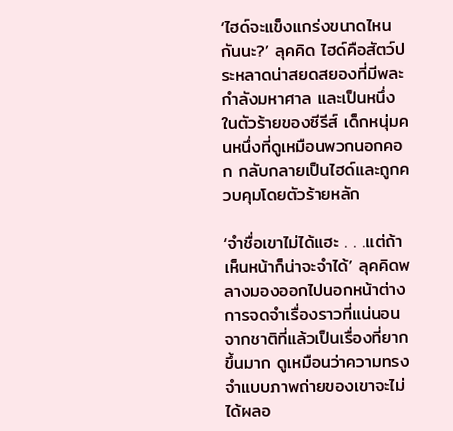‘ไฮด์จะแข็งแกร่งขนาดไหนกันนะ?’ ลุคคิด ไฮด์คือสัตว์ประหลาดน่าสยดสยองที่มีพละกำลังมหาศาล และเป็นหนึ่งในตัวร้ายของซีรีส์ เด็กหนุ่มคนหนึ่งที่ดูเหมือนพวกนอกคอก กลับกลายเป็นไฮด์และถูกควบคุมโดยตัวร้ายหลัก

‘จำชื่อเขาไม่ได้แฮะ . . .แต่ถ้าเห็นหน้าก็น่าจะจำได้’ ลุคคิดพลางมองออกไปนอกหน้าต่าง การจดจำเรื่องราวที่แน่นอนจากชาติที่แล้วเป็นเรื่องที่ยากขึ้นมาก ดูเหมือนว่าความทรงจำแบบภาพถ่ายของเขาจะไม่ได้ผลอ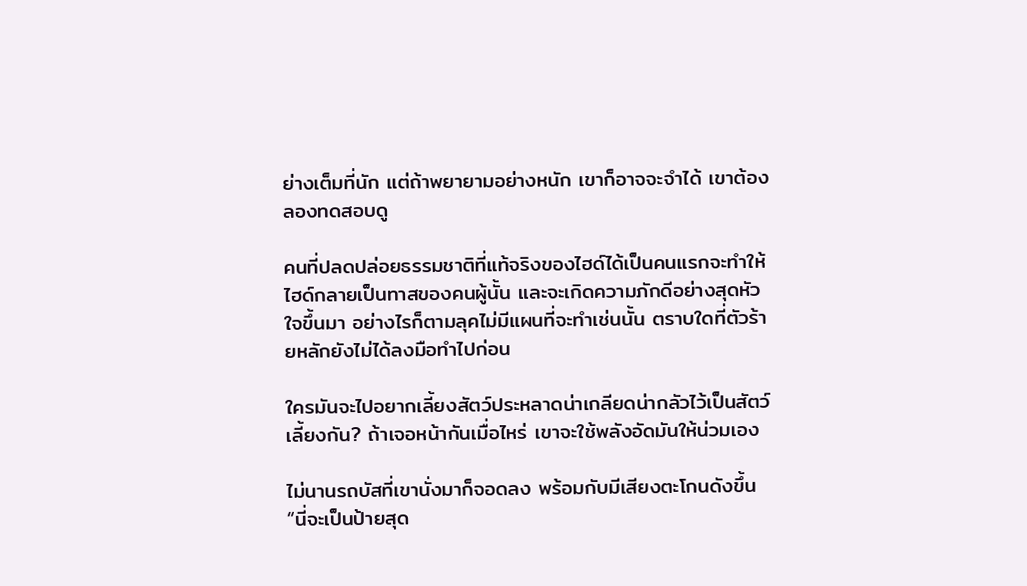ย่างเต็มที่นัก แต่ถ้าพยายามอย่างหนัก เขาก็อาจจะจำได้ เขาต้องลองทดสอบดู

คนที่ปลดปล่อยธรรมชาติที่แท้จริงของไฮด์ได้เป็นคนแรกจะทำให้ไฮด์กลายเป็นทาสของคนผู้นั้น และจะเกิดความภักดีอย่างสุดหัวใจขึ้นมา อย่างไรก็ตามลุคไม่มีแผนที่จะทำเช่นนั้น ตราบใดที่ตัวร้ายหลักยังไม่ได้ลงมือทำไปก่อน

ใครมันจะไปอยากเลี้ยงสัตว์ประหลาดน่าเกลียดน่ากลัวไว้เป็นสัตว์เลี้ยงกัน? ถ้าเจอหน้ากันเมื่อไหร่ เขาจะใช้พลังอัดมันให้น่วมเอง

ไม่นานรถบัสที่เขานั่งมาก็จอดลง พร้อมกับมีเสียงตะโกนดังขึ้น “นี่จะเป็นป้ายสุด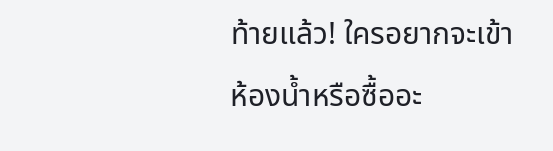ท้ายแล้ว! ใครอยากจะเข้าห้องน้ำหรือซื้ออะ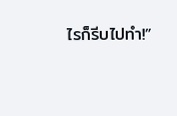ไรก็รีบไปทำ!”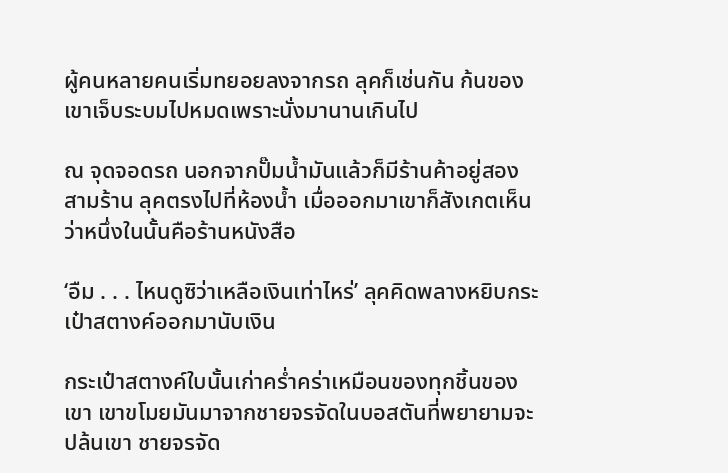ผู้คนหลายคนเริ่มทยอยลงจากรถ ลุคก็เช่นกัน ก้นของเขาเจ็บระบมไปหมดเพราะนั่งมานานเกินไป

ณ จุดจอดรถ นอกจากปั๊มน้ำมันแล้วก็มีร้านค้าอยู่สองสามร้าน ลุคตรงไปที่ห้องน้ำ เมื่อออกมาเขาก็สังเกตเห็นว่าหนึ่งในนั้นคือร้านหนังสือ

‘อืม . . . ไหนดูซิว่าเหลือเงินเท่าไหร่’ ลุคคิดพลางหยิบกระเป๋าสตางค์ออกมานับเงิน

กระเป๋าสตางค์ใบนั้นเก่าคร่ำคร่าเหมือนของทุกชิ้นของเขา เขาขโมยมันมาจากชายจรจัดในบอสตันที่พยายามจะปล้นเขา ชายจรจัด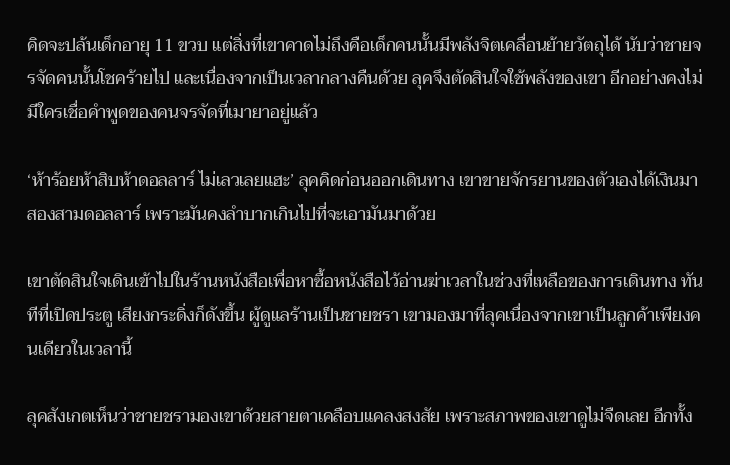คิดจะปล้นเด็กอายุ 11 ขวบ แต่สิ่งที่เขาคาดไม่ถึงคือเด็กคนนั้นมีพลังจิตเคลื่อนย้ายวัตถุได้ นับว่าชายจรจัดคนนั้นโชคร้ายไป และเนื่องจากเป็นเวลากลางคืนด้วย ลุคจึงตัดสินใจใช้พลังของเขา อีกอย่างคงไม่มีใครเชื่อคำพูดของคนจรจัดที่เมายาอยู่แล้ว

‘ห้าร้อยห้าสิบห้าดอลลาร์ ไม่เลวเลยแฮะ’ ลุคคิดก่อนออกเดินทาง เขาขายจักรยานของตัวเองได้เงินมาสองสามดอลลาร์ เพราะมันคงลำบากเกินไปที่จะเอามันมาด้วย

เขาตัดสินใจเดินเข้าไปในร้านหนังสือเพื่อหาซื้อหนังสือไว้อ่านฆ่าเวลาในช่วงที่เหลือของการเดินทาง ทันทีที่เปิดประตู เสียงกระดิ่งก็ดังขึ้น ผู้ดูแลร้านเป็นชายชรา เขามองมาที่ลุคเนื่องจากเขาเป็นลูกค้าเพียงคนเดียวในเวลานี้

ลุคสังเกตเห็นว่าชายชรามองเขาด้วยสายตาเคลือบแคลงสงสัย เพราะสภาพของเขาดูไม่จืดเลย อีกทั้ง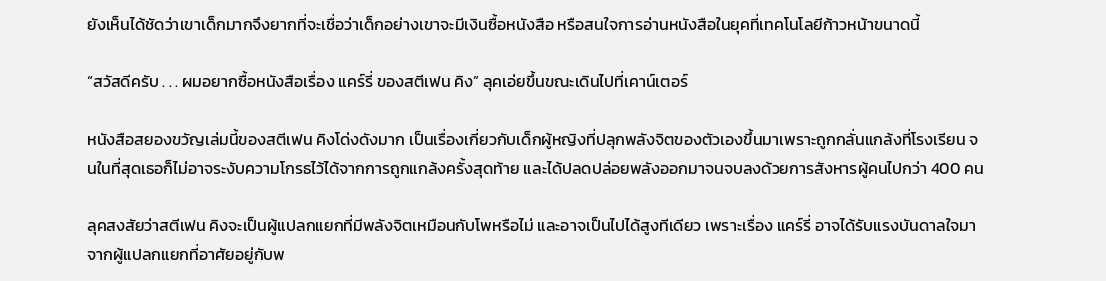ยังเห็นได้ชัดว่าเขาเด็กมากจึงยากที่จะเชื่อว่าเด็กอย่างเขาจะมีเงินซื้อหนังสือ หรือสนใจการอ่านหนังสือในยุคที่เทคโนโลยีก้าวหน้าขนาดนี้

“สวัสดีครับ . . . ผมอยากซื้อหนังสือเรื่อง แคร์รี่ ของสตีเฟน คิง” ลุคเอ่ยขึ้นขณะเดินไปที่เคาน์เตอร์

หนังสือสยองขวัญเล่มนี้ของสตีเฟน คิงโด่งดังมาก เป็นเรื่องเกี่ยวกับเด็กผู้หญิงที่ปลุกพลังจิตของตัวเองขึ้นมาเพราะถูกกลั่นแกล้งที่โรงเรียน จนในที่สุดเธอก็ไม่อาจระงับความโกรธไว้ได้จากการถูกแกล้งครั้งสุดท้าย และได้ปลดปล่อยพลังออกมาจนจบลงด้วยการสังหารผู้คนไปกว่า 400 คน

ลุคสงสัยว่าสตีเฟน คิงจะเป็นผู้แปลกแยกที่มีพลังจิตเหมือนกับโพหรือไม่ และอาจเป็นไปได้สูงทีเดียว เพราะเรื่อง แคร์รี่ อาจได้รับแรงบันดาลใจมาจากผู้แปลกแยกที่อาศัยอยู่กับพ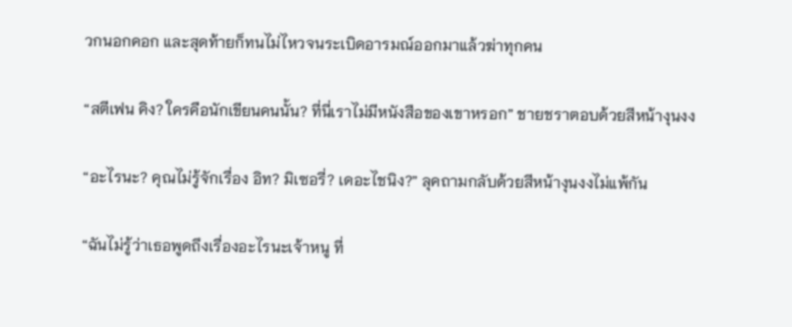วกนอกคอก และสุดท้ายก็ทนไม่ไหวจนระเบิดอารมณ์ออกมาแล้วฆ่าทุกคน

“สตีเฟน คิง? ใครคือนักเขียนคนนั้น? ที่นี่เราไม่มีหนังสือของเขาหรอก” ชายชราตอบด้วยสีหน้างุนงง

“อะไรนะ? คุณไม่รู้จักเรื่อง อิท? มิเซอรี่? เดอะไชนิง?” ลุคถามกลับด้วยสีหน้างุนงงไม่แพ้กัน

“ฉันไม่รู้ว่าเธอพูดถึงเรื่องอะไรนะเจ้าหนู ที่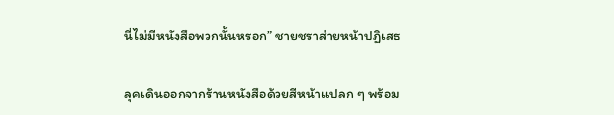นี่ไม่มีหนังสือพวกนั้นหรอก” ชายชราส่ายหน้าปฏิเสธ

ลุคเดินออกจากร้านหนังสือด้วยสีหน้าแปลก ๆ พร้อม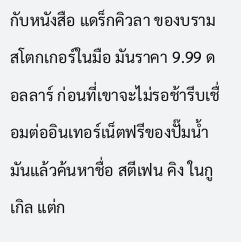กับหนังสือ แดร็กคิวลา ของบราม สโตกเกอร์ในมือ มันราคา 9.99 ดอลลาร์ ก่อนที่เขาจะไม่รอช้ารีบเชื่อมต่ออินเทอร์เน็ตฟรีของปั๊มน้ำมันแล้วค้นหาชื่อ สตีเฟน คิง ในกูเกิล แต่ก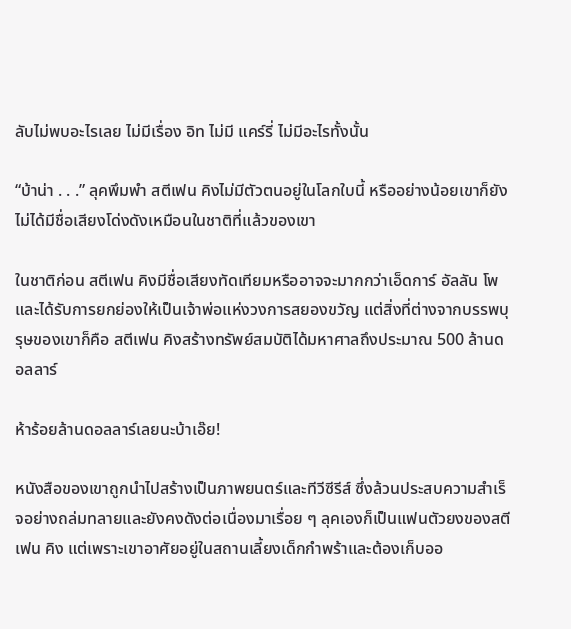ลับไม่พบอะไรเลย ไม่มีเรื่อง อิท ไม่มี แคร์รี่ ไม่มีอะไรทั้งนั้น

“บ้าน่า . . .” ลุคพึมพำ สตีเฟน คิงไม่มีตัวตนอยู่ในโลกใบนี้ หรืออย่างน้อยเขาก็ยังไม่ได้มีชื่อเสียงโด่งดังเหมือนในชาติที่แล้วของเขา

ในชาติก่อน สตีเฟน คิงมีชื่อเสียงทัดเทียมหรืออาจจะมากกว่าเอ็ดการ์ อัลลัน โพ และได้รับการยกย่องให้เป็นเจ้าพ่อแห่งวงการสยองขวัญ แต่สิ่งที่ต่างจากบรรพบุรุษของเขาก็คือ สตีเฟน คิงสร้างทรัพย์สมบัติได้มหาศาลถึงประมาณ 500 ล้านดอลลาร์

ห้าร้อยล้านดอลลาร์เลยนะบ้าเอ๊ย!

หนังสือของเขาถูกนำไปสร้างเป็นภาพยนตร์และทีวีซีรีส์ ซึ่งล้วนประสบความสำเร็จอย่างถล่มทลายและยังคงดังต่อเนื่องมาเรื่อย ๆ ลุคเองก็เป็นแฟนตัวยงของสตีเฟน คิง แต่เพราะเขาอาศัยอยู่ในสถานเลี้ยงเด็กกำพร้าและต้องเก็บออ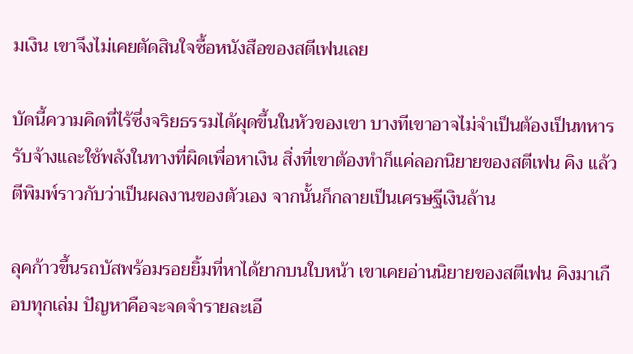มเงิน เขาจึงไม่เคยตัดสินใจซื้อหนังสือของสตีเฟนเลย

บัดนี้ความคิดที่ไร้ซึ่งจริยธรรมได้ผุดขึ้นในหัวของเขา บางทีเขาอาจไม่จำเป็นต้องเป็นทหารรับจ้างและใช้พลังในทางที่ผิดเพื่อหาเงิน สิ่งที่เขาต้องทำก็แค่ลอกนิยายของสตีเฟน คิง แล้วตีพิมพ์ราวกับว่าเป็นผลงานของตัวเอง จากนั้นก็กลายเป็นเศรษฐีเงินล้าน

ลุคก้าวขึ้นรถบัสพร้อมรอยยิ้มที่หาได้ยากบนใบหน้า เขาเคยอ่านนิยายของสตีเฟน คิงมาเกือบทุกเล่ม ปัญหาคือจะจดจำรายละเอี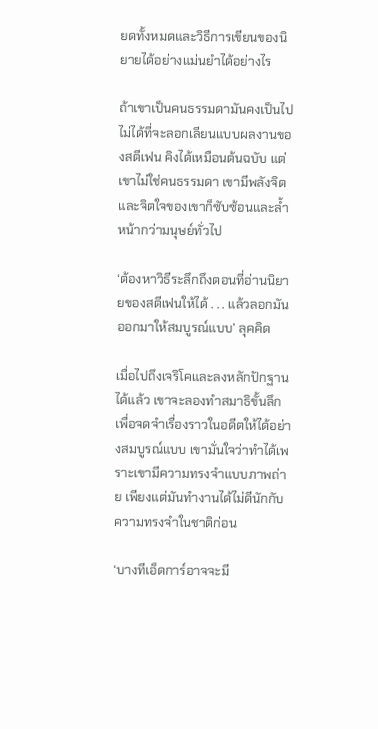ยดทั้งหมดและวิธีการเขียนของนิยายได้อย่างแม่นยำได้อย่างไร

ถ้าเขาเป็นคนธรรมดามันคงเป็นไปไม่ได้ที่จะลอกเลียนแบบผลงานของสตีเฟน คิงได้เหมือนต้นฉบับ แต่เขาไม่ใช่คนธรรมดา เขามีพลังจิต และจิตใจของเขาก็ซับซ้อนและล้ำหน้ากว่ามนุษย์ทั่วไป

‘ต้องหาวิธีระลึกถึงตอนที่อ่านนิยายของสตีเฟนให้ได้ . . . แล้วลอกมันออกมาให้สมบูรณ์แบบ’ ลุคคิด

เมื่อไปถึงเจริโคและลงหลักปักฐานได้แล้ว เขาจะลองทำสมาธิขั้นลึกเพื่อจดจำเรื่องราวในอดีตให้ได้อย่างสมบูรณ์แบบ เขามั่นใจว่าทำได้เพราะเขามีความทรงจำแบบภาพถ่าย เพียงแต่มันทำงานได้ไม่ดีนักกับความทรงจำในชาติก่อน

‘บางทีเอ็ดการ์อาจจะมี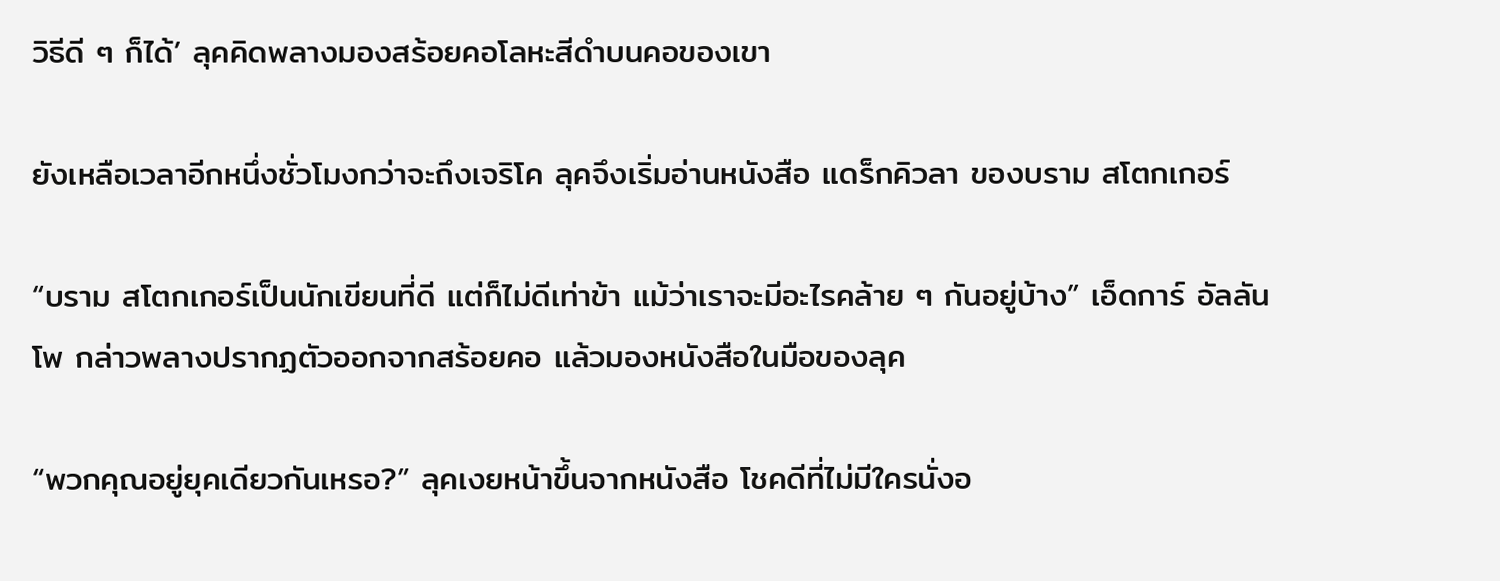วิธีดี ๆ ก็ได้’ ลุคคิดพลางมองสร้อยคอโลหะสีดำบนคอของเขา

ยังเหลือเวลาอีกหนึ่งชั่วโมงกว่าจะถึงเจริโค ลุคจึงเริ่มอ่านหนังสือ แดร็กคิวลา ของบราม สโตกเกอร์

“บราม สโตกเกอร์เป็นนักเขียนที่ดี แต่ก็ไม่ดีเท่าข้า แม้ว่าเราจะมีอะไรคล้าย ๆ กันอยู่บ้าง” เอ็ดการ์ อัลลัน โพ กล่าวพลางปรากฏตัวออกจากสร้อยคอ แล้วมองหนังสือในมือของลุค

“พวกคุณอยู่ยุคเดียวกันเหรอ?” ลุคเงยหน้าขึ้นจากหนังสือ โชคดีที่ไม่มีใครนั่งอ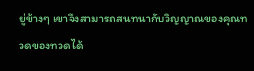ยู่ข้างๆ เขาจึงสามารถสนทนากับวิญญาณของคุณทวดของทวดได้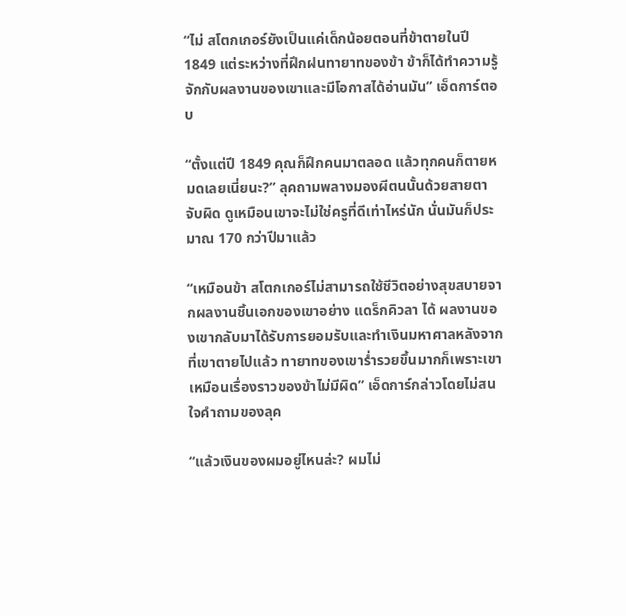“ไม่ สโตกเกอร์ยังเป็นแค่เด็กน้อยตอนที่ข้าตายในปี 1849 แต่ระหว่างที่ฝึกฝนทายาทของข้า ข้าก็ได้ทำความรู้จักกับผลงานของเขาและมีโอกาสได้อ่านมัน” เอ็ดการ์ตอบ

“ตั้งแต่ปี 1849 คุณก็ฝึกคนมาตลอด แล้วทุกคนก็ตายหมดเลยเนี่ยนะ?” ลุคถามพลางมองผีตนนั้นด้วยสายตาจับผิด ดูเหมือนเขาจะไม่ใช่ครูที่ดีเท่าไหร่นัก นั่นมันก็ประมาณ 170 กว่าปีมาแล้ว

“เหมือนข้า สโตกเกอร์ไม่สามารถใช้ชีวิตอย่างสุขสบายจากผลงานชิ้นเอกของเขาอย่าง แดร็กคิวลา ได้ ผลงานของเขากลับมาได้รับการยอมรับและทำเงินมหาศาลหลังจากที่เขาตายไปแล้ว ทายาทของเขาร่ำรวยขึ้นมากก็เพราะเขา เหมือนเรื่องราวของข้าไม่มีผิด” เอ็ดการ์กล่าวโดยไม่สนใจคำถามของลุค

“แล้วเงินของผมอยู่ไหนล่ะ? ผมไม่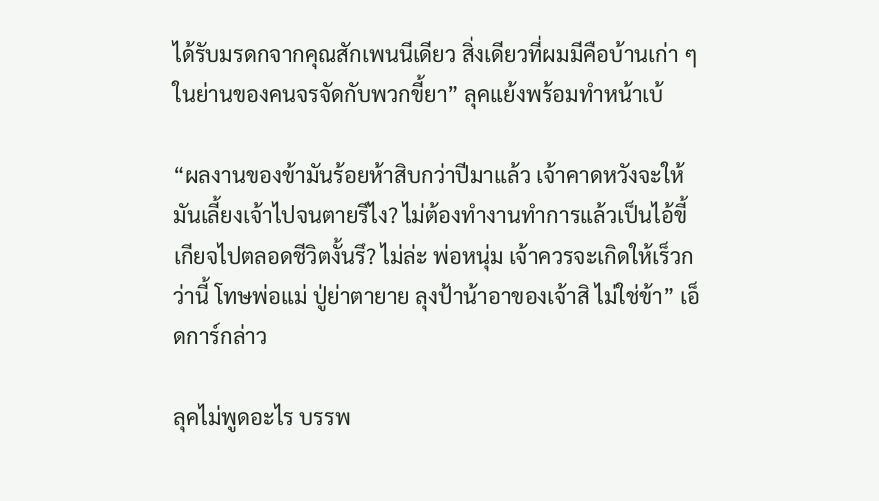ได้รับมรดกจากคุณสักเพนนีเดียว สิ่งเดียวที่ผมมีคือบ้านเก่า ๆ ในย่านของคนจรจัดกับพวกขี้ยา” ลุคแย้งพร้อมทำหน้าเบ้

“ผลงานของข้ามันร้อยห้าสิบกว่าปีมาแล้ว เจ้าคาดหวังจะให้มันเลี้ยงเจ้าไปจนตายรึไง? ไม่ต้องทำงานทำการแล้วเป็นไอ้ขี้เกียจไปตลอดชีวิตงั้นรึ? ไม่ล่ะ พ่อหนุ่ม เจ้าควรจะเกิดให้เร็วกว่านี้ โทษพ่อแม่ ปู่ย่าตายาย ลุงป้าน้าอาของเจ้าสิ ไม่ใช่ข้า” เอ็ดการ์กล่าว

ลุคไม่พูดอะไร บรรพ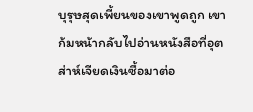บุรุษสุดเพี้ยนของเขาพูดถูก เขาก้มหน้ากลับไปอ่านหนังสือที่อุตส่าห์เจียดเงินซื้อมาต่อ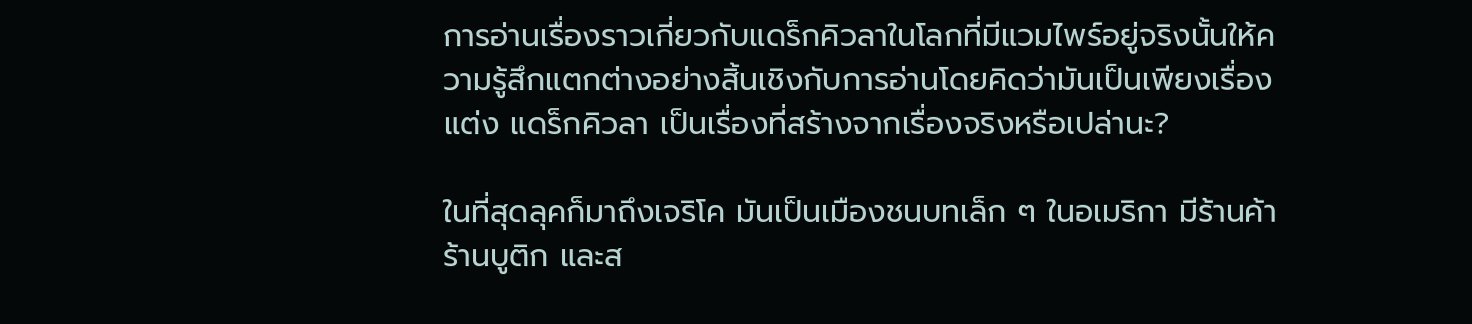การอ่านเรื่องราวเกี่ยวกับแดร็กคิวลาในโลกที่มีแวมไพร์อยู่จริงนั้นให้ความรู้สึกแตกต่างอย่างสิ้นเชิงกับการอ่านโดยคิดว่ามันเป็นเพียงเรื่องแต่ง แดร็กคิวลา เป็นเรื่องที่สร้างจากเรื่องจริงหรือเปล่านะ?

ในที่สุดลุคก็มาถึงเจริโค มันเป็นเมืองชนบทเล็ก ๆ ในอเมริกา มีร้านค้า ร้านบูติก และส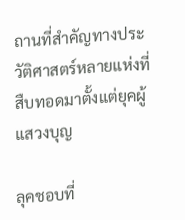ถานที่สำคัญทางประวัติศาสตร์หลายแห่งที่สืบทอดมาตั้งแต่ยุคผู้แสวงบุญ

ลุคชอบที่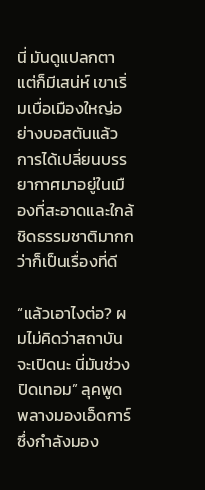นี่ มันดูแปลกตาแต่ก็มีเสน่ห์ เขาเริ่มเบื่อเมืองใหญ่อย่างบอสตันแล้ว การได้เปลี่ยนบรรยากาศมาอยู่ในเมืองที่สะอาดและใกล้ชิดธรรมชาติมากกว่าก็เป็นเรื่องที่ดี

“แล้วเอาไงต่อ? ผมไม่คิดว่าสถาบันจะเปิดนะ นี่มันช่วงปิดเทอม” ลุคพูดพลางมองเอ็ดการ์ ซึ่งกำลังมอง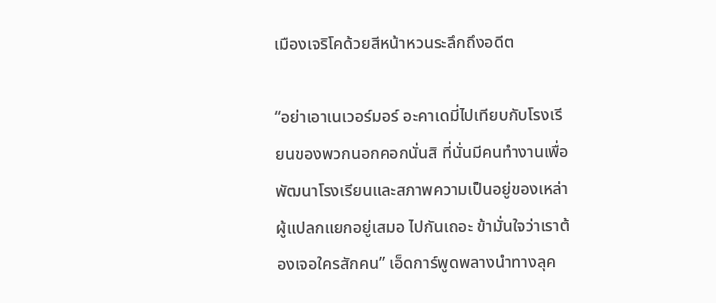เมืองเจริโคด้วยสีหน้าหวนระลึกถึงอดีต

“อย่าเอาเนเวอร์มอร์ อะคาเดมี่ไปเทียบกับโรงเรียนของพวกนอกคอกนั่นสิ ที่นั่นมีคนทำงานเพื่อพัฒนาโรงเรียนและสภาพความเป็นอยู่ของเหล่าผู้แปลกแยกอยู่เสมอ ไปกันเถอะ ข้ามั่นใจว่าเราต้องเจอใครสักคน” เอ็ดการ์พูดพลางนำทางลุค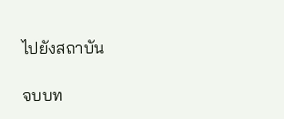ไปยังสถาบัน

จบบท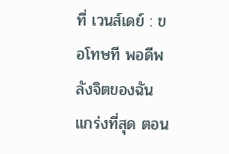ที่ เวนส์เดย์ : ขอโทษที พอดีพลังจิตของฉันแกร่งที่สุด ตอน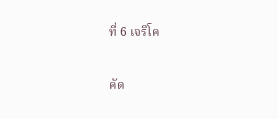ที่ 6 เจริโค

คัด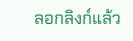ลอกลิงก์แล้ว